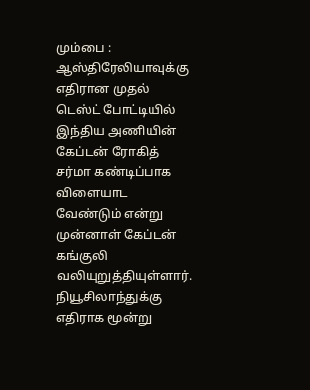மும்பை : ஆஸ்திரேலியாவுக்கு எதிரான முதல் டெஸ்ட் போட்டியில் இந்திய அணியின் கேப்டன் ரோகித் சர்மா கண்டிப்பாக விளையாட வேண்டும் என்று முன்னாள் கேப்டன் கங்குலி வலியுறுத்தியுள்ளார். நியூசிலாந்துக்கு எதிராக மூன்று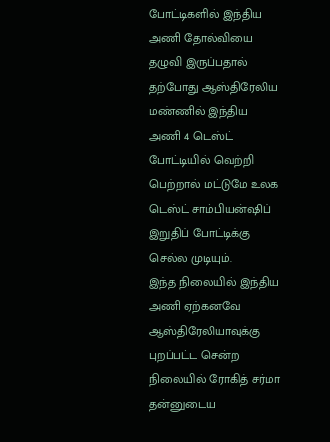போட்டிகளில் இந்திய அணி தோல்வியை தழுவி இருப்பதால் தற்போது ஆஸ்திரேலிய மண்ணில் இந்திய அணி 4 டெஸ்ட் போட்டியில் வெற்றி பெற்றால் மட்டுமே உலக டெஸ்ட் சாம்பியன்ஷிப் இறுதிப் போட்டிக்கு செல்ல முடியும்.
இந்த நிலையில் இந்திய அணி ஏற்கனவே ஆஸ்திரேலியாவுக்கு புறப்பட்ட சென்ற நிலையில் ரோகித் சர்மா தன்னுடைய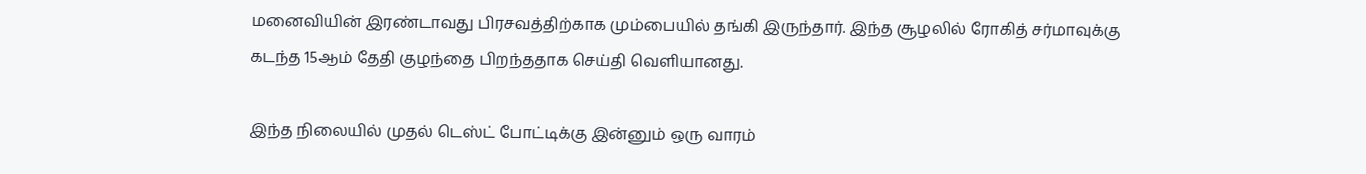மனைவியின் இரண்டாவது பிரசவத்திற்காக மும்பையில் தங்கி இருந்தார். இந்த சூழலில் ரோகித் சர்மாவுக்கு கடந்த 15ஆம் தேதி குழந்தை பிறந்ததாக செய்தி வெளியானது.

இந்த நிலையில் முதல் டெஸ்ட் போட்டிக்கு இன்னும் ஒரு வாரம்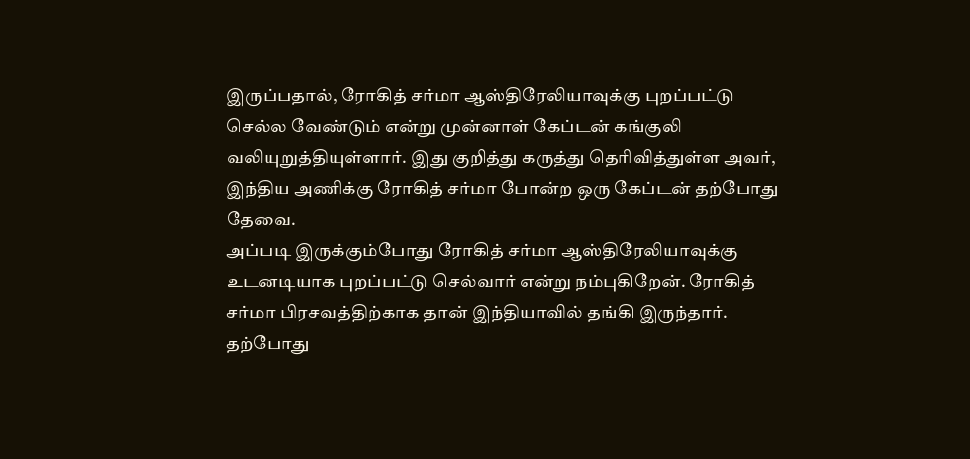இருப்பதால், ரோகித் சர்மா ஆஸ்திரேலியாவுக்கு புறப்பட்டு செல்ல வேண்டும் என்று முன்னாள் கேப்டன் கங்குலி வலியுறுத்தியுள்ளார். இது குறித்து கருத்து தெரிவித்துள்ள அவர், இந்திய அணிக்கு ரோகித் சர்மா போன்ற ஒரு கேப்டன் தற்போது தேவை.
அப்படி இருக்கும்போது ரோகித் சர்மா ஆஸ்திரேலியாவுக்கு உடனடியாக புறப்பட்டு செல்வார் என்று நம்புகிறேன். ரோகித் சர்மா பிரசவத்திற்காக தான் இந்தியாவில் தங்கி இருந்தார். தற்போது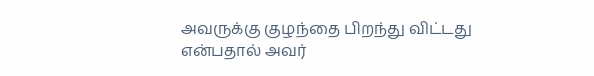அவருக்கு குழந்தை பிறந்து விட்டது என்பதால் அவர்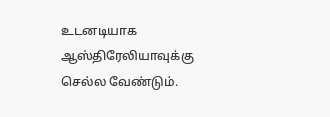உடனடியாக ஆஸ்திரேலியாவுக்கு செல்ல வேண்டும்.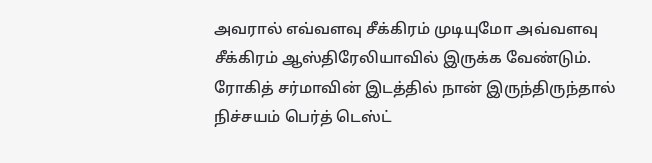அவரால் எவ்வளவு சீக்கிரம் முடியுமோ அவ்வளவு சீக்கிரம் ஆஸ்திரேலியாவில் இருக்க வேண்டும்.
ரோகித் சர்மாவின் இடத்தில் நான் இருந்திருந்தால் நிச்சயம் பெர்த் டெஸ்ட்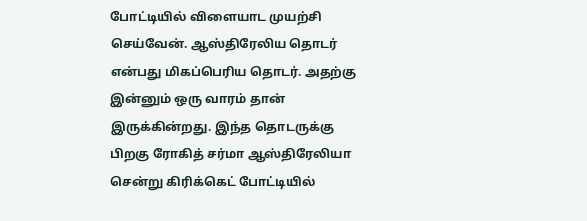போட்டியில் விளையாட முயற்சி செய்வேன். ஆஸ்திரேலிய தொடர் என்பது மிகப்பெரிய தொடர். அதற்கு இன்னும் ஒரு வாரம் தான் இருக்கின்றது. இந்த தொடருக்கு பிறகு ரோகித் சர்மா ஆஸ்திரேலியா சென்று கிரிக்கெட் போட்டியில்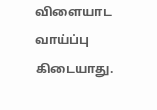விளையாட வாய்ப்பு கிடையாது.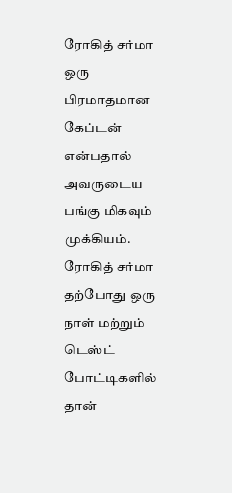ரோகித் சர்மா ஒரு பிரமாதமான கேப்டன் என்பதால் அவருடைய பங்கு மிகவும் முக்கியம்.
ரோகித் சர்மா தற்போது ஒரு நாள் மற்றும் டெஸ்ட் போட்டிகளில் தான்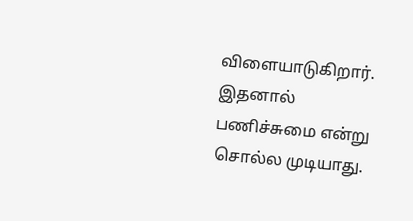விளையாடுகிறார். இதனால் பணிச்சுமை என்று சொல்ல முடியாது.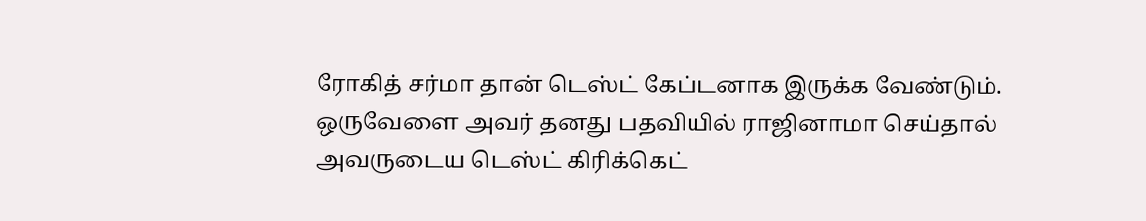ரோகித் சர்மா தான் டெஸ்ட் கேப்டனாக இருக்க வேண்டும். ஒருவேளை அவர் தனது பதவியில் ராஜினாமா செய்தால் அவருடைய டெஸ்ட் கிரிக்கெட்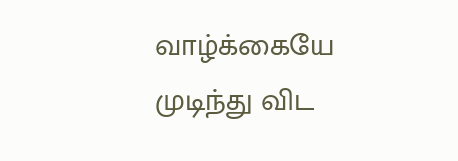வாழ்க்கையே முடிந்து விட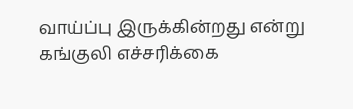வாய்ப்பு இருக்கின்றது என்று கங்குலி எச்சரிக்கை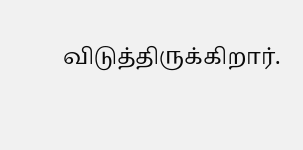விடுத்திருக்கிறார்.